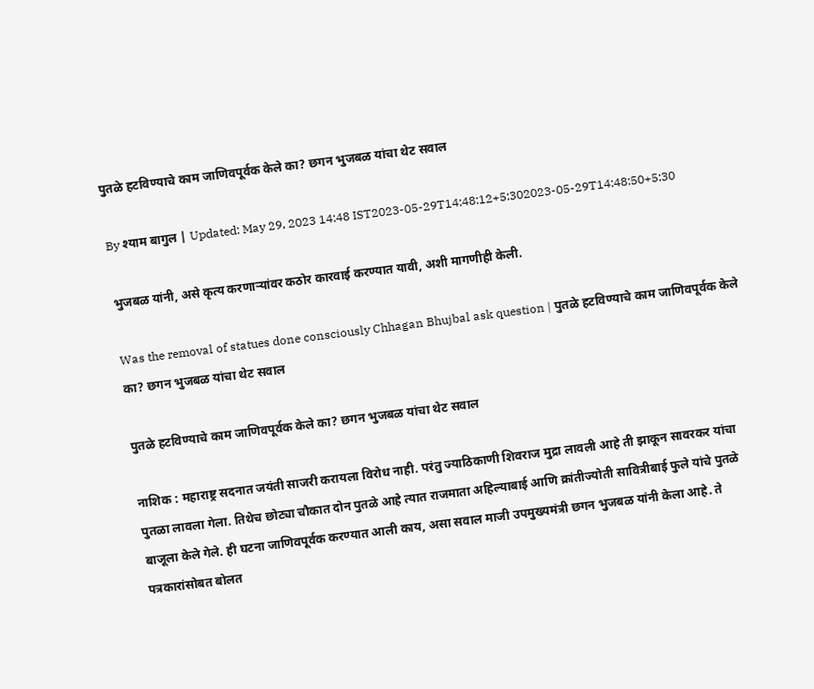पुतळे हटविण्याचे काम जाणिवपूर्वक केले का? छगन भुजबळ यांचा थेट सवाल

By श्याम बागुल | Updated: May 29, 2023 14:48 IST2023-05-29T14:48:12+5:302023-05-29T14:48:50+5:30

भुजबळ यांनी, असे कृत्य करणाऱ्यांवर कठोर कारवाई करण्यात यावी, अशी मागणीही केली.

Was the removal of statues done consciously Chhagan Bhujbal ask question | पुतळे हटविण्याचे काम जाणिवपूर्वक केले का? छगन भुजबळ यांचा थेट सवाल

पुतळे हटविण्याचे काम जाणिवपूर्वक केले का? छगन भुजबळ यांचा थेट सवाल

नाशिक : महाराष्ट्र सदनात जयंती साजरी करायला विरोध नाही. परंतु ज्याठिकाणी शिवराज मुद्रा लावली आहे ती झाकून सावरकर यांचा पुतळा लावला गेला. तिथेच छोट्या चौकात दोन पुतळे आहे त्यात राजमाता अहिल्याबाई आणि क्रांतीज्योती सावित्रीबाई फुले यांचे पुतळे बाजूला केले गेले. ही घटना जाणिवपूर्वक करण्यात आली काय, असा सवाल माजी उपमुख्यमंत्री छगन भुजबळ यांनी केला आहे. ते पत्रकारांसोबत बोलत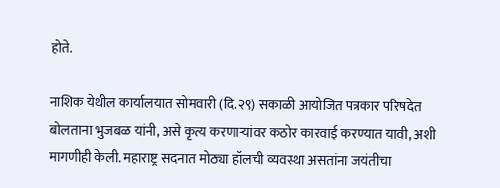होते.

नाशिक येथील कार्यालयात सोमवारी (दि.२९) सकाळी आयोजित पत्रकार परिषदेत बोलताना भुजबळ यांनी, असे कृत्य करणाऱ्यांवर कठोर कारवाई करण्यात यावी, अशी मागणीही केली. महाराष्ट्र सदनात मोठ्या हॉलची व्यवस्था असतांना जयंतीचा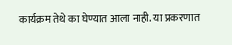कार्यक्रम तेथे का घेण्यात आला नाही. या प्रकरणात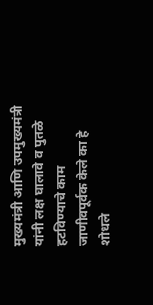मुख्यमंत्री आणि उपमुख्यमंत्री यांनी लक्ष घालावे व पुतळे हटविण्याचे काम जाणीवपूर्वक केले का हे शोधले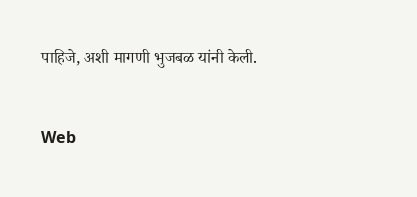पाहिजे, अशी मागणी भुजबळ यांनी केली.


Web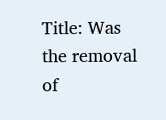Title: Was the removal of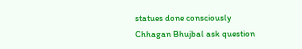statues done consciously Chhagan Bhujbal ask question